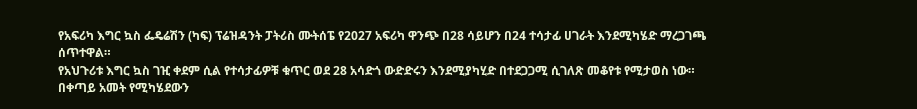የአፍሪካ እግር ኳስ ፌዴሬሽን (ካፍ) ፕሬዝዳንት ፓትሪስ ሙትሰፔ የ2027 አፍሪካ ዋንጭ በ28 ሳይሆን በ24 ተሳታፊ ሀገራት እንደሚካሄድ ማረጋገጫ ሰጥተዋል።
የአህጉሪቱ እግር ኳስ ገዢ ቀደም ሲል የተሳታፊዎቹ ቁጥር ወደ 28 አሳድጎ ውድድሩን እንደሚያካሂድ በተደጋጋሚ ሲገለጽ መቆየቱ የሚታወስ ነው።
በቀጣይ አመት የሚካሄደውን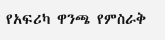የአፍሪካ ዋንጫ የምስራቅ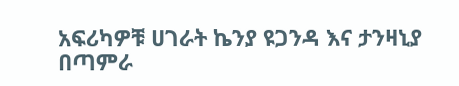አፍሪካዎቹ ሀገራት ኬንያ ዩጋንዳ እና ታንዛኒያ በጣምራ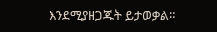እንደሚያዘጋጁት ይታወቃል።